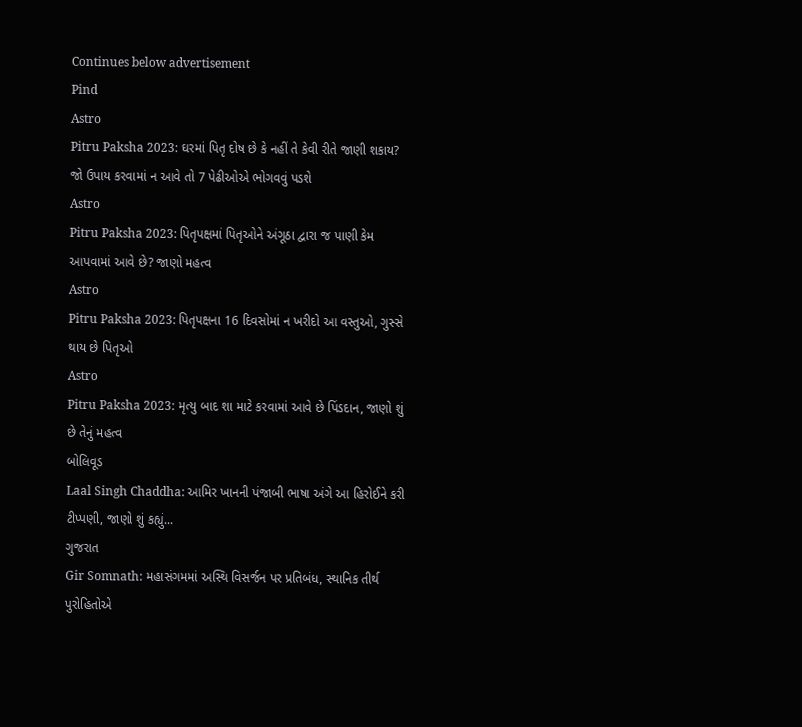Continues below advertisement
Pind
Astro
Pitru Paksha 2023: ઘરમાં પિતૃ દોષ છે કે નહીં તે કેવી રીતે જાણી શકાય? જો ઉપાય કરવામાં ન આવે તો 7 પેઢીઓએ ભોગવવું પડશે
Astro
Pitru Paksha 2023: પિતૃપક્ષમાં પિતૃઓને અંગૂઠા દ્વારા જ પાણી કેમ આપવામાં આવે છે? જાણો મહત્વ
Astro
Pitru Paksha 2023: પિતૃપક્ષના 16 દિવસોમાં ન ખરીદો આ વસ્તુઓ, ગુસ્સે થાય છે પિતૃઓ
Astro
Pitru Paksha 2023: મૃત્યુ બાદ શા માટે કરવામાં આવે છે પિંડદાન, જાણો શું છે તેનું મહત્વ
બોલિવૂડ
Laal Singh Chaddha: આમિર ખાનની પંજાબી ભાષા અંગે આ હિરોઈને કરી ટીપ્પણી, જાણો શું કહ્યું...
ગુજરાત
Gir Somnath: મહાસંગમમાં અસ્થિ વિસર્જન પર પ્રતિબંધ, સ્થાનિક તીર્થ પુરોહિતોએ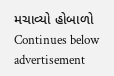મચાવ્યો હોબાળો
Continues below advertisement